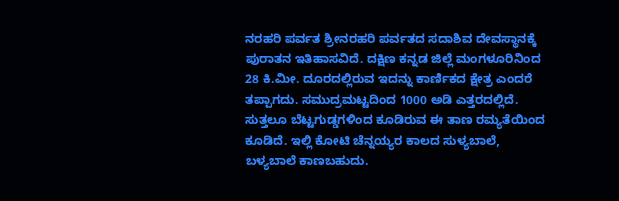ನರಹರಿ ಪರ್ವತ ಶ್ರೀನರಹರಿ ಪರ್ವತದ ಸದಾಶಿವ ದೇವಸ್ಥಾನಕ್ಕೆ ಪುರಾತನ ಇತಿಹಾಸವಿದೆ. ದಕ್ಷಿಣ ಕನ್ನಡ ಜಿಲ್ಲೆ ಮಂಗಳೂರಿನಿಂದ 28 ಕಿ.ಮೀ. ದೂರದಲ್ಲಿರುವ ಇದನ್ನು ಕಾರ್ಣಿಕದ ಕ್ಷೇತ್ರ ಎಂದರೆ ತಪ್ಪಾಗದು. ಸಮುದ್ರಮಟ್ಟದಿಂದ 1000 ಅಡಿ ಎತ್ತರದಲ್ಲಿದೆ. ಸುತ್ತಲೂ ಬೆಟ್ಟಗುಡ್ಡಗಳಿಂದ ಕೂಡಿರುವ ಈ ತಾಣ ರಮ್ಯತೆಯಿಂದ ಕೂಡಿದೆ. ಇಲ್ಲಿ ಕೋಟಿ ಚೆನ್ನಯ್ಯರ ಕಾಲದ ಸುಳ್ಯಬಾಲೆ, ಬಳ್ಯಬಾಲೆ ಕಾಣಬಹುದು.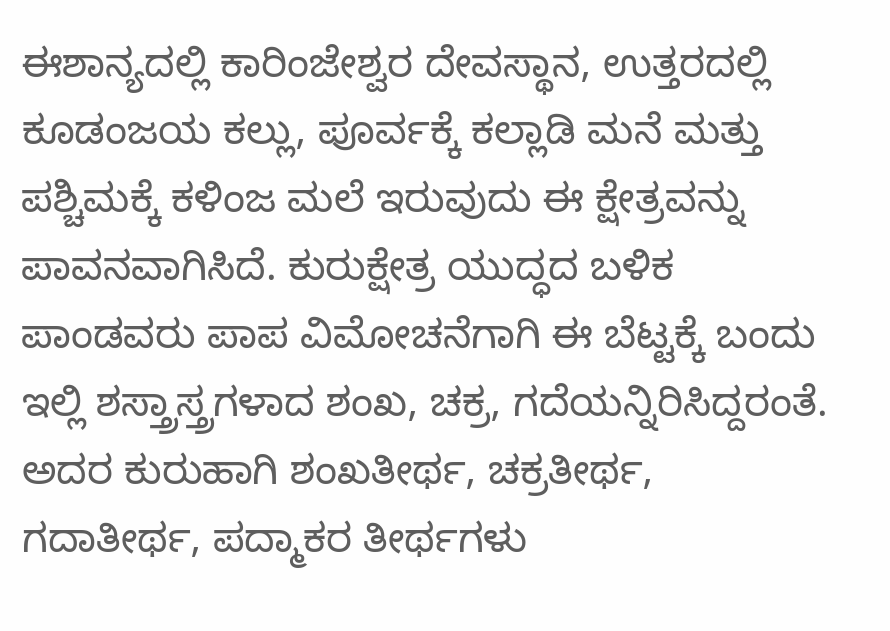ಈಶಾನ್ಯದಲ್ಲಿ ಕಾರಿಂಜೇಶ್ವರ ದೇವಸ್ಥಾನ, ಉತ್ತರದಲ್ಲಿ ಕೂಡಂಜಯ ಕಲ್ಲು, ಪೂರ್ವಕ್ಕೆ ಕಲ್ಲಾಡಿ ಮನೆ ಮತ್ತು ಪಶ್ಚಿಮಕ್ಕೆ ಕಳಿಂಜ ಮಲೆ ಇರುವುದು ಈ ಕ್ಷೇತ್ರವನ್ನು ಪಾವನವಾಗಿಸಿದೆ. ಕುರುಕ್ಷೇತ್ರ ಯುದ್ಧದ ಬಳಿಕ ಪಾಂಡವರು ಪಾಪ ವಿಮೋಚನೆಗಾಗಿ ಈ ಬೆಟ್ಟಕ್ಕೆ ಬಂದು ಇಲ್ಲಿ ಶಸ್ತ್ರಾಸ್ತ್ರಗಳಾದ ಶಂಖ, ಚಕ್ರ, ಗದೆಯನ್ನಿರಿಸಿದ್ದರಂತೆ. ಅದರ ಕುರುಹಾಗಿ ಶಂಖತೀರ್ಥ, ಚಕ್ರತೀರ್ಥ, ಗದಾತೀರ್ಥ, ಪದ್ಮಾಕರ ತೀರ್ಥಗಳು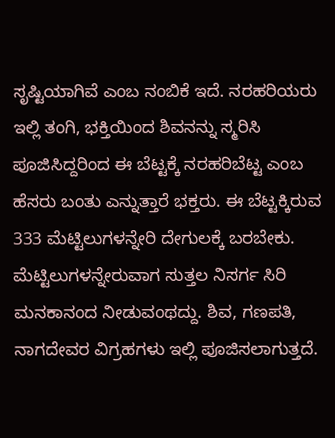ಸೃಷ್ಟಿಯಾಗಿವೆ ಎಂಬ ನಂಬಿಕೆ ಇದೆ. ನರಹರಿಯರು ಇಲ್ಲಿ ತಂಗಿ, ಭಕ್ತಿಯಿಂದ ಶಿವನನ್ನು ಸ್ಮರಿಸಿ ಪೂಜಿಸಿದ್ದರಿಂದ ಈ ಬೆಟ್ಟಕ್ಕೆ ನರಹರಿಬೆಟ್ಟ ಎಂಬ ಹೆಸರು ಬಂತು ಎನ್ನುತ್ತಾರೆ ಭಕ್ತರು. ಈ ಬೆಟ್ಟಕ್ಕಿರುವ 333 ಮೆಟ್ಟಿಲುಗಳನ್ನೇರಿ ದೇಗುಲಕ್ಕೆ ಬರಬೇಕು. ಮೆಟ್ಟಿಲುಗಳನ್ನೇರುವಾಗ ಸುತ್ತಲ ನಿಸರ್ಗ ಸಿರಿ ಮನಕಾನಂದ ನೀಡುವಂಥದ್ದು. ಶಿವ, ಗಣಪತಿ, ನಾಗದೇವರ ವಿಗ್ರಹಗಳು ಇಲ್ಲಿ ಪೂಜಿಸಲಾಗುತ್ತದೆ.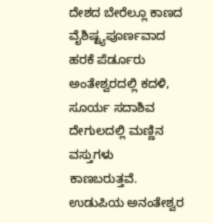ದೇಶದ ಬೇರೆಲ್ಲೂ ಕಾಣದ ವೈಶಿಷ್ಟ್ಯಪೂರ್ಣವಾದ ಹರಕೆ ಪೆರ್ಡೂರು ಅಂತೇಶ್ವರದಲ್ಲಿ ಕದಳಿ, ಸೂರ್ಯ ಸದಾಶಿವ ದೇಗುಲದಲ್ಲಿ ಮಣ್ಣಿನ ವಸ್ತುಗಳು ಕಾಣಬರುತ್ತವೆ. ಉಡುಪಿಯ ಅನಂತೇಶ್ವರ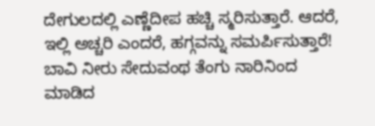ದೇಗುಲದಲ್ಲಿ ಎಣ್ಣೆದೀಪ ಹಚ್ಚಿ ಸ್ಮರಿಸುತ್ತಾರೆ. ಆದರೆ, ಇಲ್ಲಿ ಅಚ್ಚರಿ ಎಂದರೆ, ಹಗ್ಗವನ್ನು ಸಮರ್ಪಿಸುತ್ತಾರೆ! ಬಾವಿ ನೀರು ಸೇದುವಂಥ ತೆಂಗು ನಾರಿನಿಂದ ಮಾಡಿದ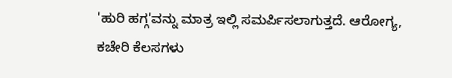'ಹುರಿ ಹಗ್ಗ'ವನ್ನು ಮಾತ್ರ ಇಲ್ಲಿ ಸಮರ್ಪಿಸಲಾಗುತ್ತದೆ. ಆರೋಗ್ಯ, ಕಚೇರಿ ಕೆಲಸಗಳು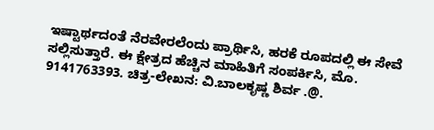ಇಷ್ಟಾರ್ಥದಂತೆ ನೆರವೇರಲೆಂದು ಪ್ರಾರ್ಥಿಸಿ, ಹರಕೆ ರೂಪದಲ್ಲಿ ಈ ಸೇವೆ ಸಲ್ಲಿಸುತ್ತಾರೆ. ಈ ಕ್ಷೇತ್ರದ ಹೆಚ್ಚಿನ ಮಾಹಿತಿಗೆ ಸಂಪರ್ಕಿಸಿ, ಮೊ. 9141763393. ಚಿತ್ರ-ಲೇಖನ: ವಿ.ಬಾಲಕೃಷ್ಣ ಶಿರ್ವ .@.